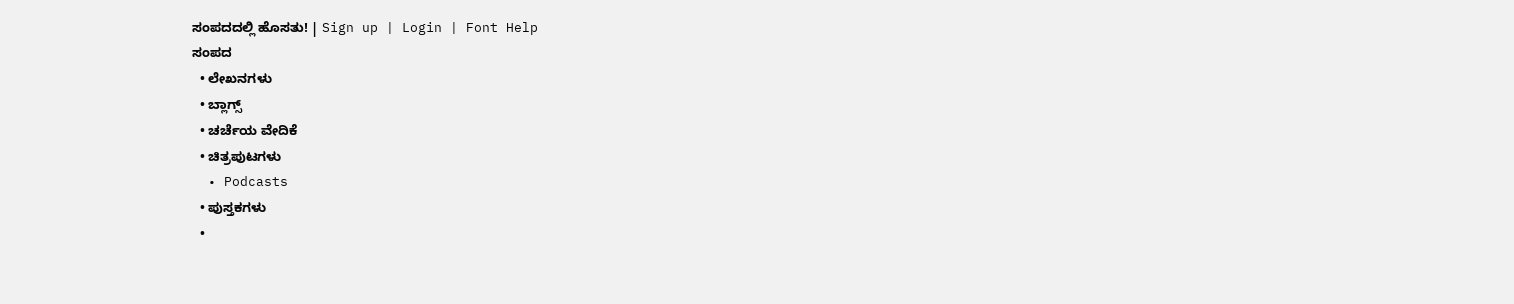ಸಂಪದದಲ್ಲಿ ಹೊಸತು! | Sign up | Login | Font Help
ಸಂಪದ
  • ಲೇಖನಗಳು
  • ಬ್ಲಾಗ್ಸ್
  • ಚರ್ಚೆಯ ವೇದಿಕೆ
  • ಚಿತ್ರಪುಟಗಳು
  • Podcasts
  • ಪುಸ್ತಕಗಳು
  •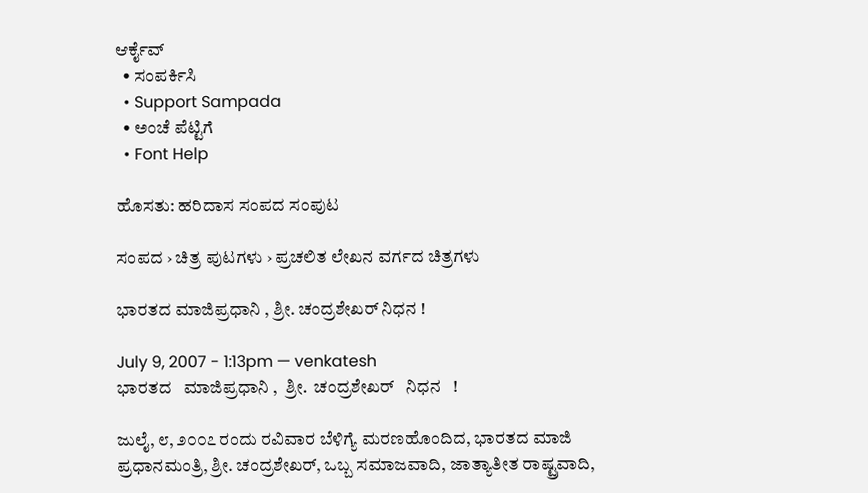ಆರ್ಕೈವ್
  • ಸಂಪರ್ಕಿಸಿ
  • Support Sampada
  • ಅಂಚೆ ಪೆಟ್ಟಿಗೆ
  • Font Help

ಹೊಸತು: ಹರಿದಾಸ ಸಂಪದ ಸಂಪುಟ

ಸಂಪದ › ಚಿತ್ರ ಪುಟಗಳು › ಪ್ರಚಲಿತ ಲೇಖನ ವರ್ಗದ ಚಿತ್ರಗಳು

ಭಾರತದ ಮಾಜಿಪ್ರಧಾನಿ , ಶ್ರೀ. ಚಂದ್ರಶೇಖರ್ ನಿಧನ !

July 9, 2007 - 1:13pm — venkatesh
ಭಾರತದ   ಮಾಜಿಪ್ರಧಾನಿ ,  ಶ್ರೀ.  ಚಂದ್ರಶೇಖರ್   ನಿಧನ   !

ಜುಲೈ, ೮, ೨೦೦೭ ರಂದು ರವಿವಾರ ಬೆಳಿಗ್ಯೆ ಮರಣಹೊಂದಿದ, ಭಾರತದ ಮಾಜಿ ಪ್ರಧಾನಮಂತ್ರಿ, ಶ್ರೀ. ಚಂದ್ರಶೇಖರ್, ಒಬ್ಬ ಸಮಾಜವಾದಿ, ಜಾತ್ಯಾತೀತ ರಾಷ್ಟ್ರವಾದಿ,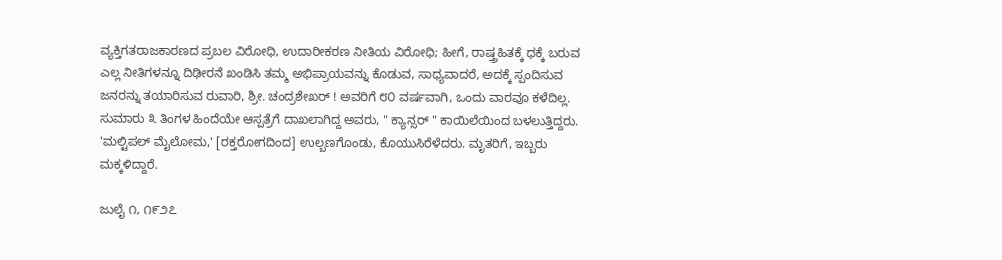ವ್ಯಕ್ತಿಗತರಾಜಕಾರಣದ ಪ್ರಬಲ ವಿರೋಧಿ, ಉದಾರೀಕರಣ ನೀತಿಯ ವಿರೋಧಿ; ಹೀಗೆ, ರಾಷ್ತ್ರಹಿತಕ್ಕೆ ಧಕ್ಕೆ ಬರುವ ಎಲ್ಲ ನೀತಿಗಳನ್ನೂ ದಿಢೀರನೆ ಖಂಡಿಸಿ ತಮ್ಮ ಅಭಿಪ್ರಾಯವನ್ನು ಕೊಡುವ, ಸಾಧ್ಯವಾದರೆ, ಅದಕ್ಕೆ ಸ್ಪಂದಿಸುವ ಜನರನ್ನು ತಯಾರಿಸುವ ರುವಾರಿ, ಶ್ರೀ. ಚಂದ್ರಶೇಖರ್ ! ಅವರಿಗೆ ೮೦ ವರ್ಷವಾಗಿ, ಒಂದು ವಾರವೂ ಕಳೆದಿಲ್ಲ. ಸುಮಾರು ೩ ತಿಂಗಳ ಹಿಂದೆಯೇ ಆಸ್ಪತ್ರೆಗೆ ದಾಖಲಾಗಿದ್ದ ಅವರು, " ಕ್ಯಾನ್ಸರ್ " ಕಾಯಿಲೆಯಿಂದ ಬಳಲುತ್ತಿದ್ದರು. 'ಮಲ್ಟಿಪಲ್ ಮೈಲೋಮ,' [ರಕ್ತರೋಗದಿಂದ] ಉಲ್ಬಣಗೊಂಡು, ಕೊಯುಸಿರೆಳೆದರು. ಮೃತರಿಗೆ, ಇಬ್ಬರು ಮಕ್ಕಳಿದ್ದಾರೆ.

ಜುಲೈ ೧, ೧೯೨೭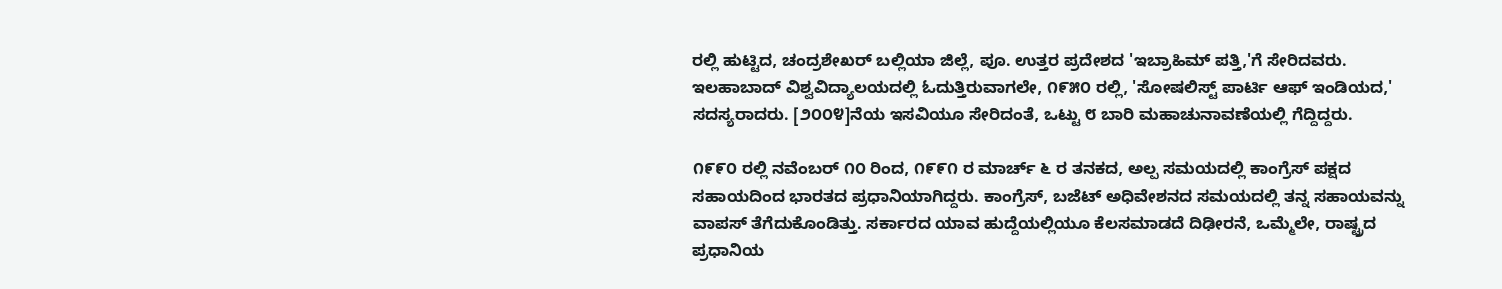ರಲ್ಲಿ ಹುಟ್ಟಿದ, ಚಂದ್ರಶೇಖರ್ ಬಲ್ಲಿಯಾ ಜಿಲ್ಲೆ, ಪೂ. ಉತ್ತರ ಪ್ರದೇಶದ 'ಇಬ್ರಾಹಿಮ್ ಪತ್ತಿ,'ಗೆ ಸೇರಿದವರು. ಇಲಹಾಬಾದ್ ವಿಶ್ವವಿದ್ಯಾಲಯದಲ್ಲಿ ಓದುತ್ತಿರುವಾಗಲೇ, ೧೯೫೦ ರಲ್ಲಿ, 'ಸೋಷಲಿಸ್ಟ್ ಪಾರ್ಟಿ ಆಫ್ ಇಂಡಿಯದ,' ಸದಸ್ಯರಾದರು. [೨೦೦೪]ನೆಯ ಇಸವಿಯೂ ಸೇರಿದಂತೆ, ಒಟ್ಟು ೮ ಬಾರಿ ಮಹಾಚುನಾವಣೆಯಲ್ಲಿ ಗೆದ್ದಿದ್ದರು.

೧೯೯೦ ರಲ್ಲಿ ನವೆಂಬರ್ ೧೦ ರಿಂದ, ೧೯೯೧ ರ ಮಾರ್ಚ್ ೬ ರ ತನಕದ, ಅಲ್ಪ ಸಮಯದಲ್ಲಿ ಕಾಂಗ್ರೆಸ್ ಪಕ್ಷದ ಸಹಾಯದಿಂದ ಭಾರತದ ಪ್ರಧಾನಿಯಾಗಿದ್ದರು. ಕಾಂಗ್ರೆಸ್, ಬಜೆಟ್ ಅಧಿವೇಶನದ ಸಮಯದಲ್ಲಿ ತನ್ನ ಸಹಾಯವನ್ನು ವಾಪಸ್ ತೆಗೆದುಕೊಂಡಿತ್ತು. ಸರ್ಕಾರದ ಯಾವ ಹುದ್ದೆಯಲ್ಲಿಯೂ ಕೆಲಸಮಾಡದೆ ದಿಢೀರನೆ, ಒಮ್ಮೆಲೇ, ರಾಷ್ಟ್ರದ ಪ್ರಧಾನಿಯ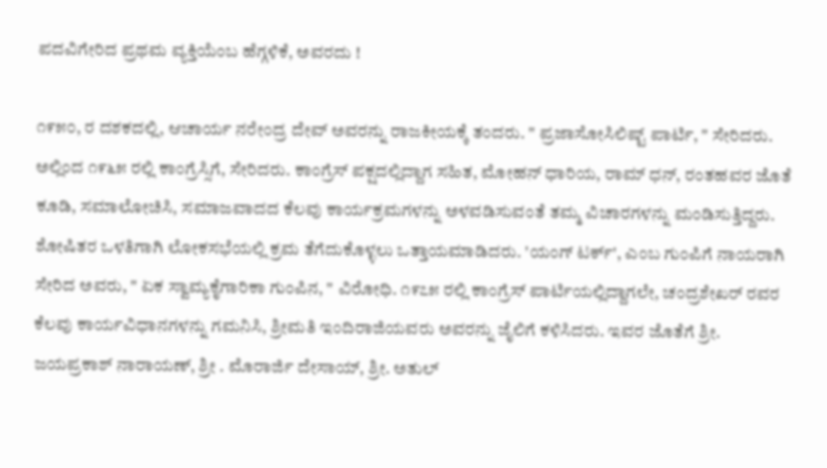ಪದವಿಗೇರಿದ ಪ್ರಥಮ ವ್ಯಕ್ತಿಯೆಂಬ ಹೆಗ್ಗಳಿಕೆ, ಅವರದು !

೧೯೫೦, ರ ದಶಕದಲ್ಲಿ, ಆಚಾರ್ಯ ನರೇಂದ್ರ ದೇವ್ ಅವರನ್ನು ರಾಜಕೀಯಕ್ಕೆ ತಂದರು. " ಪ್ರಜಾಸೋಸಿಲಿಷ್ಟ್ ಪಾರ್ಟಿ, " ಸೇರಿದರು. ಅಲ್ಲಿಂದ ೧೯೬೫ ರಲ್ಲಿ ಕಾಂಗ್ರೆಸ್ಸಿಗೆ, ಸೇರಿದರು. ಕಾಂಗ್ರೆಸ್ ಪಕ್ಷದಲ್ಲಿದ್ದಾಗ ಸಹಿತ, ಮೋಹನ್ ಧಾರಿಯ, ರಾಮ್ ಧನ್, ರಂತಹವರ ಜೊತೆ ಕೂಡಿ, ಸಮಾಲೋಚಿಸಿ, ಸಮಾಜವಾದದ ಕೆಲವು ಕಾರ್ಯಕ್ರಮಗಳನ್ನು ಅಳವಡಿಸುವಂತೆ ತಮ್ಮ ವಿಚಾರಗಳನ್ನು ಮಂಡಿಸುತ್ತಿದ್ದರು. ಶೋಷಿತರ ಒಳತಿಗಾಗಿ ಲೋಕಸಭೆಯಲ್ಲಿ ಕ್ರಮ ತೆಗೆದುಕೊಳ್ಳಲು ಒತ್ತಾಯಮಾಡಿದರು. 'ಯಂಗ್ ಟರ್ಕ್', ಎಂಬ ಗುಂಪಿಗೆ ನಾಯರಾಗಿ ಸೇರಿದ ಅವರು, " ಏಕ ಸ್ವಾಮ್ಯಕೈಗಾರಿಕಾ ಗುಂಪಿನ, " ವಿರೋಧಿ. ೧೯೭೫ ರಲ್ಲಿ ಕಾಂಗ್ರೆಸ್ ಪಾರ್ಟಿಯಲ್ಲಿದ್ದಾಗಲೇ, ಚಂದ್ರಶೇಖರ್ ರವರ ಕೆಲವು ಕಾರ್ಯವಿಧಾನಗಳನ್ನು ಗಮನಿಸಿ, ಶ್ರೀಮತಿ ಇಂದಿರಾಜಿಯವರು ಅವರನ್ನು ಜೈಲಿಗೆ ಕಳಿಸಿದರು. ಇವರ ಜೊತೆಗೆ ಶ್ರೀ. ಜಯಪ್ರಕಾಶ್ ನಾರಾಯಣ್, ಶ್ರೀ . ಮೊರಾರ್ಜಿ ದೇಸಾಯ್, ಶ್ರೀ. ಅತುಲ್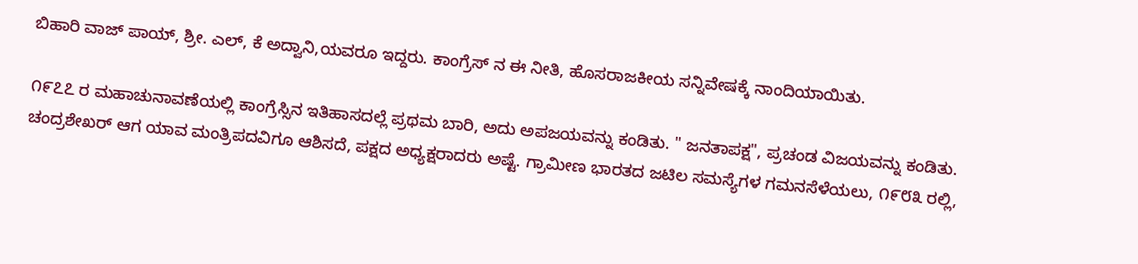ಬಿಹಾರಿ ವಾಜ್ ಪಾಯ್, ಶ್ರೀ. ಎಲ್, ಕೆ ಅದ್ವಾನಿ,ಯವರೂ ಇದ್ದರು. ಕಾಂಗ್ರೆಸ್ ನ ಈ ನೀತಿ, ಹೊಸರಾಜಕೀಯ ಸನ್ನಿವೇಷಕ್ಕೆ ನಾಂದಿಯಾಯಿತು.

೧೯೭೭ ರ ಮಹಾಚುನಾವಣೆಯಲ್ಲಿ ಕಾಂಗ್ರೆಸ್ಸಿನ ಇತಿಹಾಸದಲ್ಲೆ ಪ್ರಥಮ ಬಾರಿ, ಅದು ಅಪಜಯವನ್ನು ಕಂಡಿತು. " ಜನತಾಪಕ್ಷ", ಪ್ರಚಂಡ ವಿಜಯವನ್ನು ಕಂಡಿತು. ಚಂದ್ರಶೇಖರ್ ಆಗ ಯಾವ ಮಂತ್ರಿಪದವಿಗೂ ಆಶಿಸದೆ, ಪಕ್ಷದ ಅಧ್ಯಕ್ಷರಾದರು ಅಷ್ಟೆ. ಗ್ರಾಮೀಣ ಭಾರತದ ಜಟಿಲ ಸಮಸ್ಯೆಗಳ ಗಮನಸೆಳೆಯಲು, ೧೯೮೩ ರಲ್ಲಿ,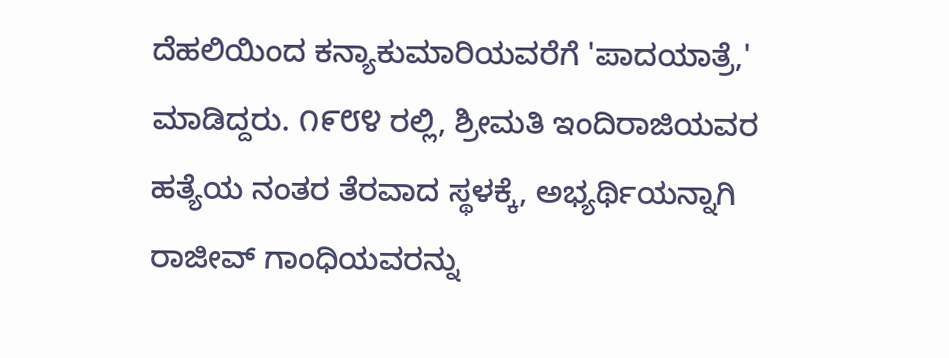ದೆಹಲಿಯಿಂದ ಕನ್ಯಾಕುಮಾರಿಯವರೆಗೆ 'ಪಾದಯಾತ್ರೆ,' ಮಾಡಿದ್ದರು. ೧೯೮೪ ರಲ್ಲಿ, ಶ್ರೀಮತಿ ಇಂದಿರಾಜಿಯವರ ಹತ್ಯೆಯ ನಂತರ ತೆರವಾದ ಸ್ಥಳಕ್ಕೆ, ಅಭ್ಯರ್ಥಿಯನ್ನಾಗಿ ರಾಜೀವ್ ಗಾಂಧಿಯವರನ್ನು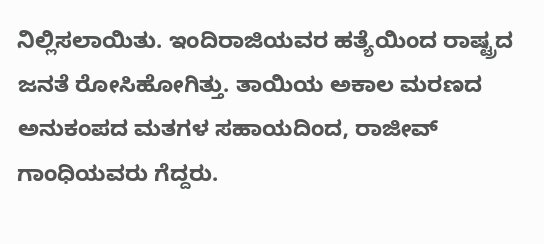ನಿಲ್ಲಿಸಲಾಯಿತು. ಇಂದಿರಾಜಿಯವರ ಹತ್ಯೆಯಿಂದ ರಾಷ್ಟ್ರದ ಜನತೆ ರೋಸಿಹೋಗಿತ್ತು. ತಾಯಿಯ ಅಕಾಲ ಮರಣದ ಅನುಕಂಪದ ಮತಗಳ ಸಹಾಯದಿಂದ, ರಾಜೀವ್ ಗಾಂಧಿಯವರು ಗೆದ್ದರು.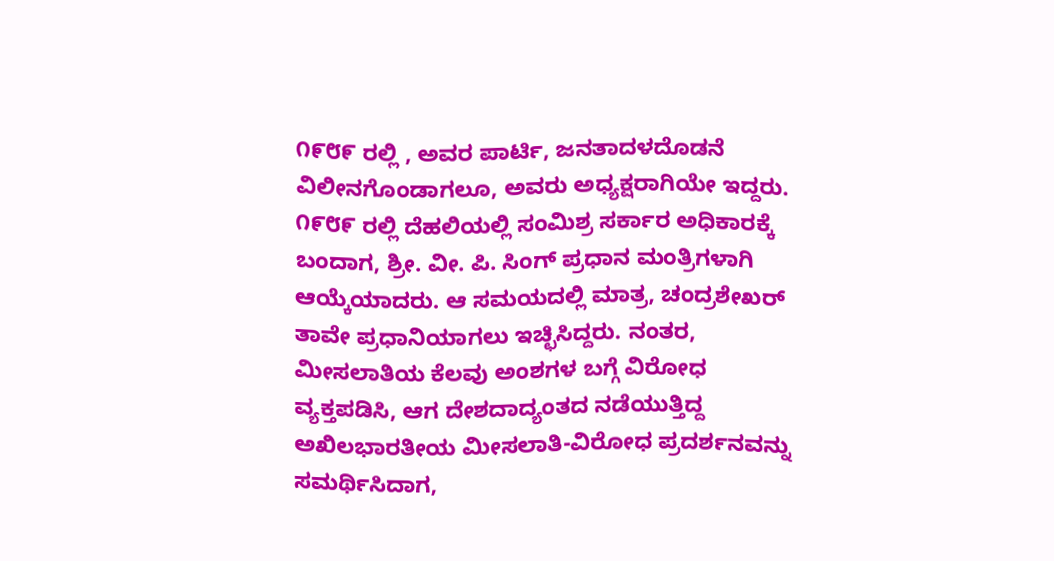೧೯೮೯ ರಲ್ಲಿ , ಅವರ ಪಾರ್ಟಿ, ಜನತಾದಳದೊಡನೆ ವಿಲೀನಗೊಂಡಾಗಲೂ, ಅವರು ಅಧ್ಯಕ್ಷರಾಗಿಯೇ ಇದ್ದರು. ೧೯೮೯ ರಲ್ಲಿ ದೆಹಲಿಯಲ್ಲಿ ಸಂಮಿಶ್ರ ಸರ್ಕಾರ ಅಧಿಕಾರಕ್ಕೆ ಬಂದಾಗ, ಶ್ರೀ. ವೀ. ಪಿ. ಸಿಂಗ್ ಪ್ರಧಾನ ಮಂತ್ರಿಗಳಾಗಿ ಆಯ್ಕೆಯಾದರು. ಆ ಸಮಯದಲ್ಲಿ ಮಾತ್ರ, ಚಂದ್ರಶೇಖರ್ ತಾವೇ ಪ್ರಧಾನಿಯಾಗಲು ಇಚ್ಛಿಸಿದ್ದರು. ನಂತರ, ಮೀಸಲಾತಿಯ ಕೆಲವು ಅಂಶಗಳ ಬಗ್ಗೆ ವಿರೋಧ ವ್ಯಕ್ತಪಡಿಸಿ, ಆಗ ದೇಶದಾದ್ಯಂತದ ನಡೆಯುತ್ತಿದ್ದ ಅಖಿಲಭಾರತೀಯ ಮೀಸಲಾತಿ-ವಿರೋಧ ಪ್ರದರ್ಶನವನ್ನು ಸಮರ್ಥಿಸಿದಾಗ,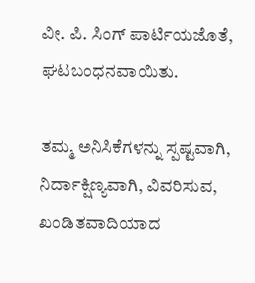ವೀ. ಪಿ. ಸಿಂಗ್ ಪಾರ್ಟಿಯಜೊತೆ, ಘಟಬಂಧನವಾಯಿತು.

ತಮ್ಮ ಅನಿಸಿಕೆಗಳನ್ನು ಸ್ಪಷ್ಟವಾಗಿ, ನಿರ್ದಾಕ್ಷಿಣ್ಯವಾಗಿ, ವಿವರಿಸುವ, ಖಂಡಿತವಾದಿಯಾದ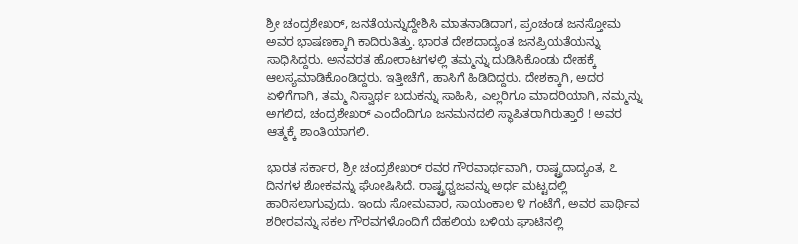ಶ್ರೀ ಚಂದ್ರಶೇಖರ್, ಜನತೆಯನ್ನುದ್ದೇಶಿಸಿ ಮಾತನಾಡಿದಾಗ, ಪ್ರಂಚಂಡ ಜನಸ್ತೋಮ ಅವರ ಭಾಷಣಕ್ಕಾಗಿ ಕಾದಿರುತಿತ್ತು. ಭಾರತ ದೇಶದಾದ್ಯಂತ ಜನಪ್ರಿಯತೆಯನ್ನು ಸಾಧಿಸಿದ್ದರು. ಅನವರತ ಹೋರಾಟಗಳಲ್ಲಿ ತಮ್ಮನ್ನು ದುಡಿಸಿಕೊಂಡು ದೇಹಕ್ಕೆ ಆಲಸ್ಯಮಾಡಿಕೊಂಡಿದ್ದರು. ಇತ್ತೀಚೆಗೆ, ಹಾಸಿಗೆ ಹಿಡಿದಿದ್ದರು. ದೇಶಕ್ಕಾಗಿ, ಅದರ ಏಳಿಗೆಗಾಗಿ, ತಮ್ಮ ನಿಸ್ವಾರ್ಥ ಬದುಕನ್ನು ಸಾಹಿಸಿ, ಎಲ್ಲರಿಗೂ ಮಾದರಿಯಾಗಿ, ನಮ್ಮನ್ನು ಅಗಲಿದ, ಚಂದ್ರಶೇಖರ್ ಎಂದೆಂದಿಗೂ ಜನಮನದಲಿ ಸ್ಥಾಪಿತರಾಗಿರುತ್ತಾರೆ ! ಅವರ ಆತ್ಮಕ್ಕೆ ಶಾಂತಿಯಾಗಲಿ.

ಭಾರತ ಸರ್ಕಾರ, ಶ್ರೀ ಚಂದ್ರಶೇಖರ್ ರವರ ಗೌರವಾರ್ಥವಾಗಿ, ರಾಷ್ಟ್ರದಾದ್ಯಂತ, ೭ ದಿನಗಳ ಶೋಕವನ್ನು ಘೋಷಿಸಿದೆ. ರಾಷ್ಟ್ರಧ್ವಜವನ್ನು ಅರ್ಧ ಮಟ್ಟದಲ್ಲಿ ಹಾರಿಸಲಾಗುವುದು. ಇಂದು ಸೋಮವಾರ, ಸಾಯಂಕಾಲ ೪ ಗಂಟೆಗೆ, ಅವರ ಪಾರ್ಥಿವ ಶರೀರವನ್ನು ಸಕಲ ಗೌರವಗಳೊಂದಿಗೆ ದೆಹಲಿಯ ಬಳಿಯ ಘಾಟಿನಲ್ಲಿ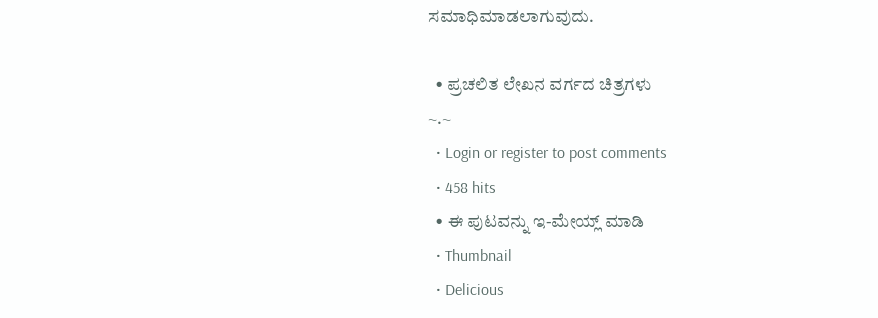ಸಮಾಧಿಮಾಡಲಾಗುವುದು.

  • ಪ್ರಚಲಿತ ಲೇಖನ ವರ್ಗದ ಚಿತ್ರಗಳು
~.~
  • Login or register to post comments
  • 458 hits
  • ಈ ಪುಟವನ್ನು ಇ-ಮೇಯ್ಲ್ ಮಾಡಿ
  • Thumbnail
  • Delicious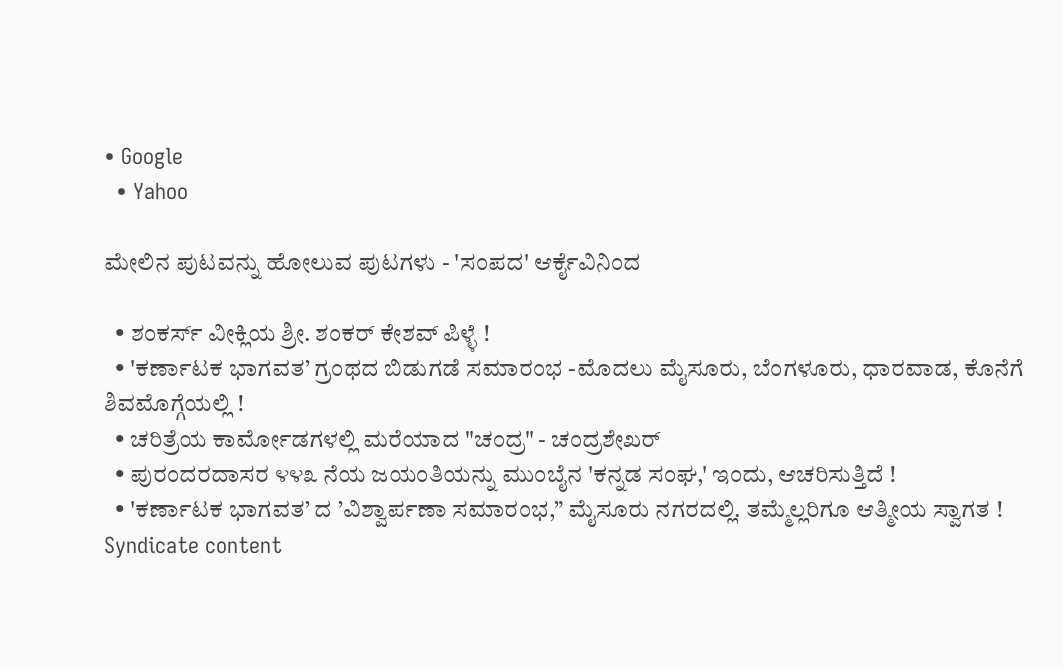• Google
  • Yahoo

ಮೇಲಿನ ಪುಟವನ್ನು ಹೋಲುವ ಪುಟಗಳು - 'ಸಂಪದ' ಆರ್ಕೈವಿನಿಂದ

  • ಶಂಕರ್ಸ್ ವೀಕ್ಲಿಯ ಶ್ರೀ. ಶಂಕರ್ ಕೇಶವ್ ಪಿಳ್ಳೆ !
  • 'ಕರ್ಣಾಟಕ ಭಾಗವತ’ ಗ್ರಂಥದ ಬಿಡುಗಡೆ ಸಮಾರಂಭ -ಮೊದಲು ಮೈಸೂರು, ಬೆಂಗಳೂರು, ಧಾರವಾಡ, ಕೊನೆಗೆ ಶಿವಮೊಗ್ಗೆಯಲ್ಲಿ !
  • ಚರಿತ್ರೆಯ ಕಾರ್ಮೋಡಗಳಲ್ಲಿ ಮರೆಯಾದ "ಚಂದ್ರ" - ಚಂದ್ರಶೇಖರ್
  • ಪುರಂದರದಾಸರ ೪೪೩ ನೆಯ ಜಯಂತಿಯನ್ನು ಮುಂಬೈನ 'ಕನ್ನಡ ಸಂಘ,' ಇಂದು, ಆಚರಿಸುತ್ತಿದೆ !
  • 'ಕರ್ಣಾಟಕ ಭಾಗವತ’ ದ ’ವಿಶ್ವಾರ್ಪಣಾ ಸಮಾರಂಭ,” ಮೈಸೂರು ನಗರದಲ್ಲಿ. ತಮ್ಮೆಲ್ಲರಿಗೂ ಆತ್ಮೀಯ ಸ್ವಾಗತ !
Syndicate content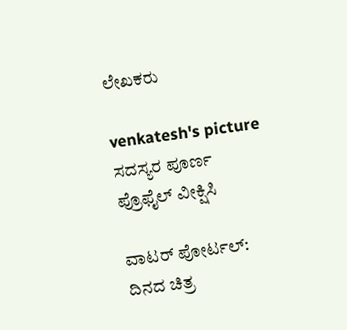ಲೇಖಕರು

venkatesh's picture
ಸದಸ್ಯರ ಪೂರ್ಣ ಪ್ರೊಫೈಲ್ ವೀಕ್ಷಿಸಿ

ವಾಟರ್ ಪೋರ್ಟಲ್: ದಿನದ ಚಿತ್ರ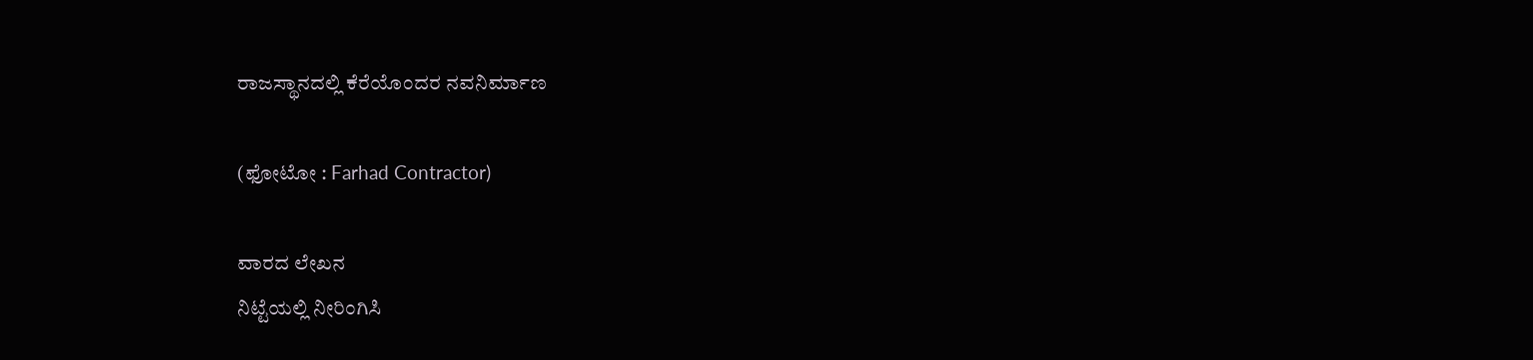ರಾಜಸ್ಥಾನದಲ್ಲಿ ಕೆರೆಯೊಂದರ ನವನಿರ್ಮಾಣ

(ಫೋಟೋ : Farhad Contractor)

ವಾರದ ಲೇಖನ
ನಿಟ್ಟೆಯಲ್ಲಿ ನೀರಿಂಗಿಸಿ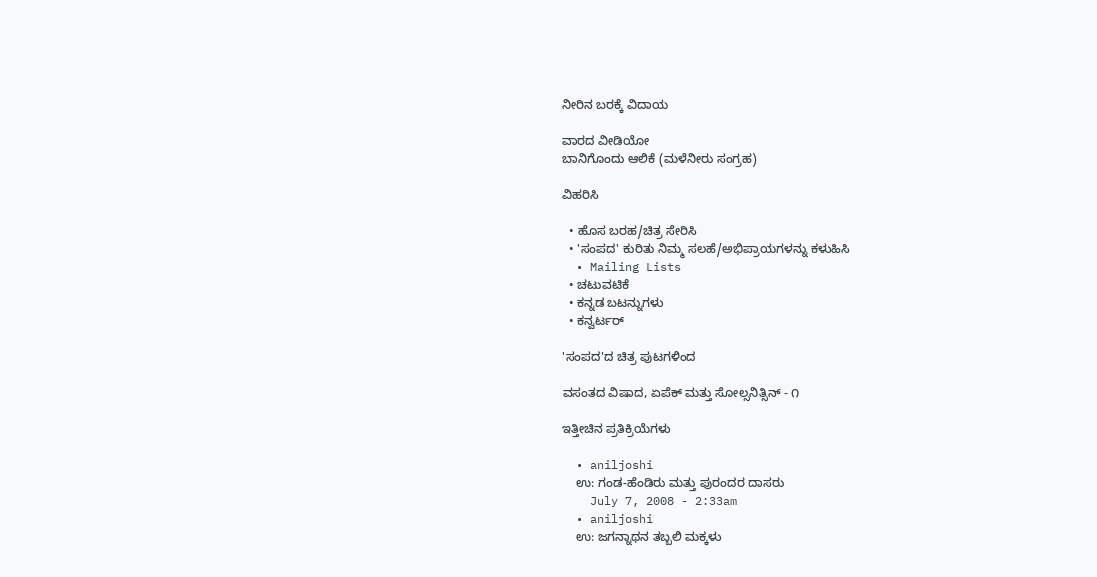ನೀರಿನ ಬರಕ್ಕೆ ವಿದಾಯ

ವಾರದ ವೀಡಿಯೋ
ಬಾನಿಗೊಂದು ಆಲಿಕೆ (ಮಳೆನೀರು ಸಂಗ್ರಹ)

ವಿಹರಿಸಿ

  • ಹೊಸ ಬರಹ/ಚಿತ್ರ ಸೇರಿಸಿ
  • 'ಸಂಪದ' ಕುರಿತು ನಿಮ್ಮ ಸಲಹೆ/ಅಭಿಪ್ರಾಯಗಳನ್ನು ಕಳುಹಿಸಿ
  • Mailing Lists
  • ಚಟುವಟಿಕೆ
  • ಕನ್ನಡ ಬಟನ್ನುಗಳು
  • ಕನ್ವರ್ಟರ್

'ಸಂಪದ'ದ ಚಿತ್ರ ಪುಟಗಳಿಂದ

ವಸಂತದ ವಿಷಾದ, ಏಪೆಕ್ ಮತ್ತು ಸೋಲ್ಸನಿತ್ಸಿನ್ - ೧

ಇತ್ತೀಚಿನ ಪ್ರತಿಕ್ರಿಯೆಗಳು

  • aniljoshi
    ಉ: ಗಂಡ-ಹೆಂಡಿರು ಮತ್ತು ಪುರಂದರ ದಾಸರು
    July 7, 2008 - 2:33am
  • aniljoshi
    ಉ: ಜಗನ್ನಾಥನ ತಬ್ಬಲಿ ಮಕ್ಕಳು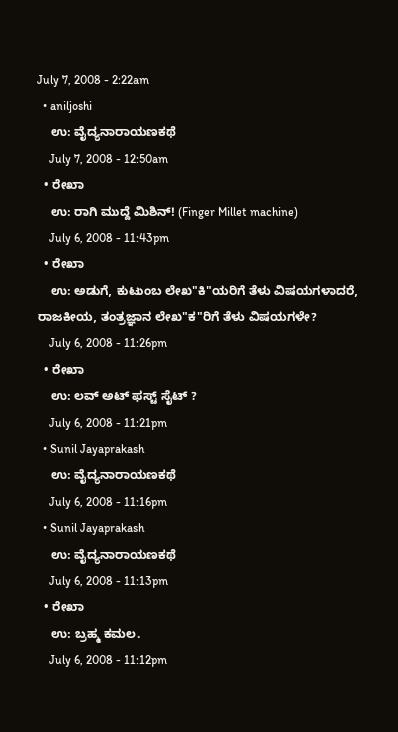July 7, 2008 - 2:22am
  • aniljoshi
    ಉ: ವೈದ್ಯನಾರಾಯಣಕಥೆ
    July 7, 2008 - 12:50am
  • ರೇಖಾ
    ಉ: ರಾಗಿ ಮುದ್ದೆ ಮಿಶಿನ್! (Finger Millet machine)
    July 6, 2008 - 11:43pm
  • ರೇಖಾ
    ಉ: ಅಡುಗೆ, ಕುಟುಂಬ ಲೇಖ"ಕಿ"ಯರಿಗೆ ತೆಳು ವಿಷಯಗಳಾದರೆ, ರಾಜಕೀಯ, ತಂತ್ರಜ್ಞಾನ ಲೇಖ"ಕ"ರಿಗೆ ತೆಳು ವಿಷಯಗಳೇ?
    July 6, 2008 - 11:26pm
  • ರೇಖಾ
    ಉ: ಲವ್ ಅಟ್ ಫಸ್ಟ್ ಸೈಟ್ ?
    July 6, 2008 - 11:21pm
  • Sunil Jayaprakash
    ಉ: ವೈದ್ಯನಾರಾಯಣಕಥೆ
    July 6, 2008 - 11:16pm
  • Sunil Jayaprakash
    ಉ: ವೈದ್ಯನಾರಾಯಣಕಥೆ
    July 6, 2008 - 11:13pm
  • ರೇಖಾ
    ಉ: ಬ್ರಹ್ಮ ಕಮಲ.
    July 6, 2008 - 11:12pm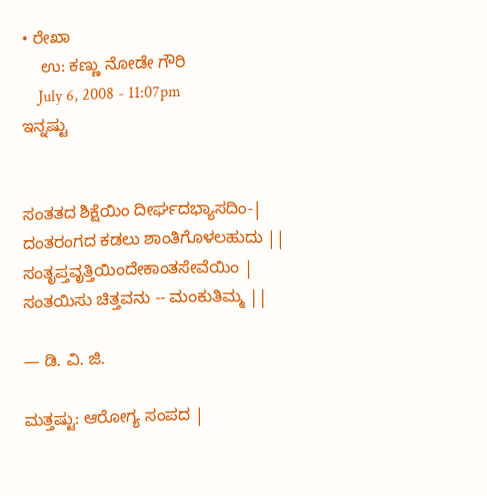• ರೇಖಾ
    ಉ: ಕಣ್ಣು ನೋಡೇ ಗೌರಿ
    July 6, 2008 - 11:07pm
ಇನ್ನಷ್ಟು


ಸಂತತದ ಶಿಕ್ಷೆಯಿಂ ದೀರ್ಘದಭ್ಯಾಸದಿಂ-|
ದಂತರಂಗದ ಕಡಲು ಶಾಂತಿಗೊಳಲಹುದು ||
ಸಂತೃಪ್ತವೃತ್ತಿಯಿಂದೇಕಾಂತಸೇವೆಯಿಂ |
ಸಂತಯಿಸು ಚಿತ್ತವನು -- ಮಂಕುತಿಮ್ಮ ||

— ಡಿ. ವಿ. ಜಿ.

ಮತ್ತಷ್ಟು: ಆರೋಗ್ಯ ಸಂಪದ |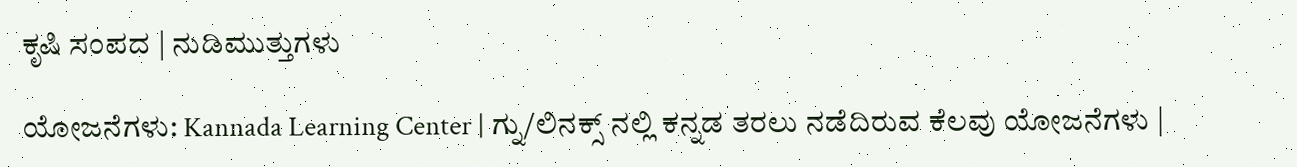ಕೃಷಿ ಸಂಪದ | ನುಡಿಮುತ್ತುಗಳು

ಯೋಜನೆಗಳು: Kannada Learning Center | ಗ್ನು/ಲಿನಕ್ಸ್ ನಲ್ಲಿ ಕನ್ನಡ ತರಲು ನಡೆದಿರುವ ಕೆಲವು ಯೋಜನೆಗಳು |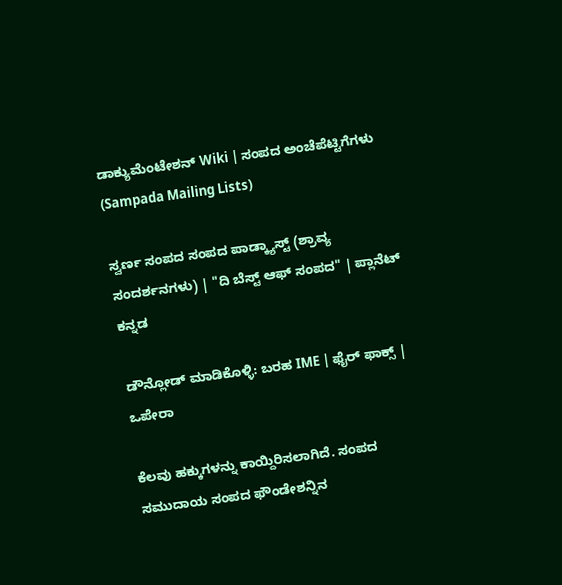ಡಾಕ್ಯುಮೆಂಟೇಶನ್ Wiki | ಸಂಪದ ಅಂಚೆಪೆಟ್ಟಿಗೆಗಳು (Sampada Mailing Lists)

ಸ್ವರ್ಣ ಸಂಪದ ಸಂಪದ ಪಾಡ್ಕ್ಯಾಸ್ಟ್ (ಶ್ರಾವ್ಯ ಸಂದರ್ಶನಗಳು) | "ದಿ ಬೆಸ್ಟ್ ಆಫ್ ಸಂಪದ" | ಪ್ಲಾನೆಟ್ ಕನ್ನಡ

ಡೌನ್ಲೋಡ್ ಮಾಡಿಕೊಳ್ಳಿ: ಬರಹ IME | ಫೈರ್ ಫಾಕ್ಸ್ | ಒಪೇರಾ

ಕೆಲವು ಹಕ್ಕುಗಳನ್ನು ಕಾಯ್ದಿರಿಸಲಾಗಿದೆ. ಸಂಪದ ಸಮುದಾಯ ಸಂಪದ ಫೌಂಡೇಶನ್ನಿನ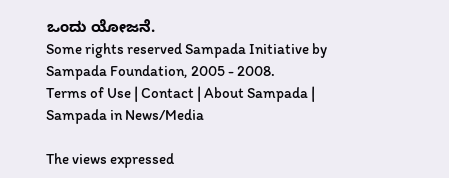ಒಂದು ಯೋಜನೆ.
Some rights reserved Sampada Initiative by Sampada Foundation, 2005 - 2008.
Terms of Use | Contact | About Sampada | Sampada in News/Media

The views expressed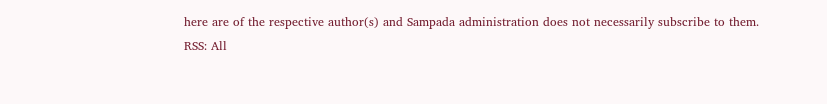here are of the respective author(s) and Sampada administration does not necessarily subscribe to them.
RSS: All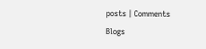posts | Comments
Blogs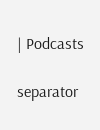| Podcasts

separator